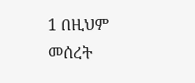1 በዚህም መሰረት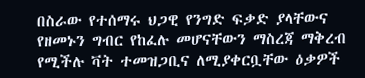በስራው የተሰማሩ ህጋዊ የንግድ ፍቃድ ያላቸውና የዘመኑን ግብር የከፈሉ መሆናቸውን ማስረጃ ማቅረብ የሚችሉ ቫት ተመዝጋቢና ለሚያቀርቧቸው ዕቃዎች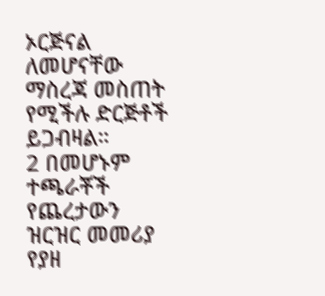ኦርጅናል ለመሆናቸው ማስረጃ መስጠት የሚችሉ ድርጅቶች ይጋብዛል።
2 በመሆኑም ተጫራቾች የጨረታውን ዝርዝር መመሪያ የያዘ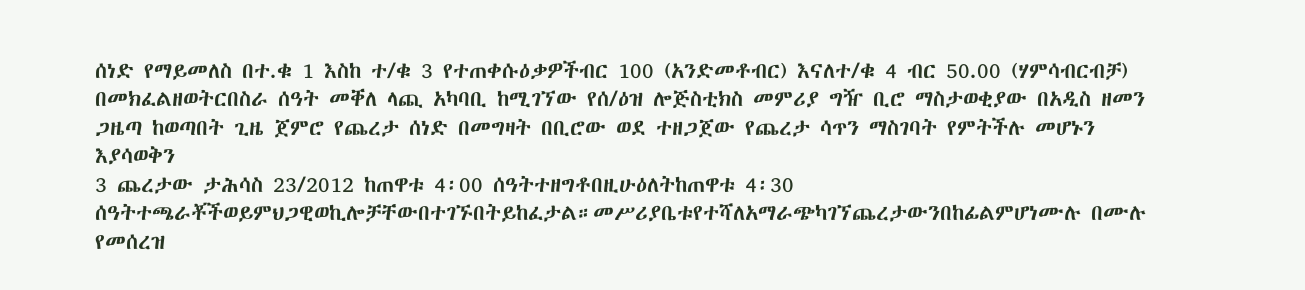ሰነድ የማይመለስ በተ.ቁ 1 እስከ ተ/ቁ 3 የተጠቀሱዕቃዎችብር 100 (አንድመቶብር) እናለተ/ቁ 4 ብር 50.00 (ሃምሳብርብቻ) በመክፈልዘወትርበስራ ሰዓት መቐለ ላጪ አካባቢ ከሚገኘው የሰ/ዕዝ ሎጅስቲክስ መምሪያ ግዥ ቢሮ ማስታወቂያው በአዲስ ዘመን ጋዜጣ ከወጣበት ጊዜ ጀምሮ የጨረታ ሰነድ በመግዛት በቢሮው ወደ ተዘጋጀው የጨረታ ሳጥን ማስገባት የምትችሉ መሆኑን እያሳወቅን
3 ጨረታው ታሕሳስ 23/2012 ከጠዋቱ 4፡00 ሰዓትተዘግቶበዚሁዕለትከጠዋቱ 4፡30 ሰዓትተጫራቾችወይምህጋዊወኪሎቻቸውበተገኙበትይከፈታል።መሥሪያቤቱየተሻለአማራጭካገኘጨረታውንበከፊልምሆነሙሉ በሙሉ የመሰረዝ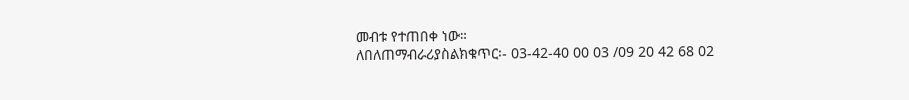መብቱ የተጠበቀ ነው።
ለበለጠማብራሪያስልክቁጥር፡- 03-42-40 00 03 /09 20 42 68 02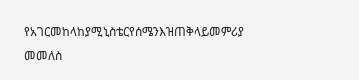የአገርመከላከያሚኒስቴርየሰሜንእዝጠቅላይመምሪያ
መመለስ